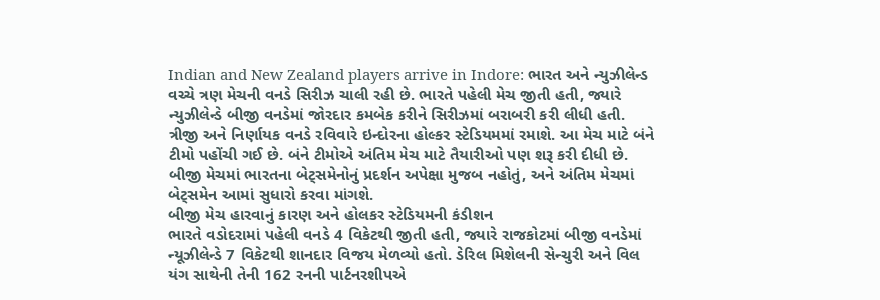Indian and New Zealand players arrive in Indore: ભારત અને ન્યુઝીલેન્ડ વચ્ચે ત્રણ મેચની વનડે સિરીઝ ચાલી રહી છે. ભારતે પહેલી મેચ જીતી હતી, જ્યારે ન્યુઝીલેન્ડે બીજી વનડેમાં જોરદાર કમબેક કરીને સિરીઝમાં બરાબરી કરી લીધી હતી. ત્રીજી અને નિર્ણાયક વનડે રવિવારે ઇન્દોરના હોલ્કર સ્ટેડિયમમાં રમાશે. આ મેચ માટે બંને ટીમો પહોંચી ગઈ છે. બંને ટીમોએ અંતિમ મેચ માટે તૈયારીઓ પણ શરૂ કરી દીધી છે. બીજી મેચમાં ભારતના બેટ્સમેનોનું પ્રદર્શન અપેક્ષા મુજબ નહોતું, અને અંતિમ મેચમાં બેટ્સમેન આમાં સુધારો કરવા માંગશે.
બીજી મેચ હારવાનું કારણ અને હોલકર સ્ટેડિયમની કંડીશન
ભારતે વડોદરામાં પહેલી વનડે 4 વિકેટથી જીતી હતી, જ્યારે રાજકોટમાં બીજી વનડેમાં ન્યૂઝીલેન્ડે 7 વિકેટથી શાનદાર વિજય મેળવ્યો હતો. ડેરિલ મિશેલની સેન્ચુરી અને વિલ યંગ સાથેની તેની 162 રનની પાર્ટનરશીપએ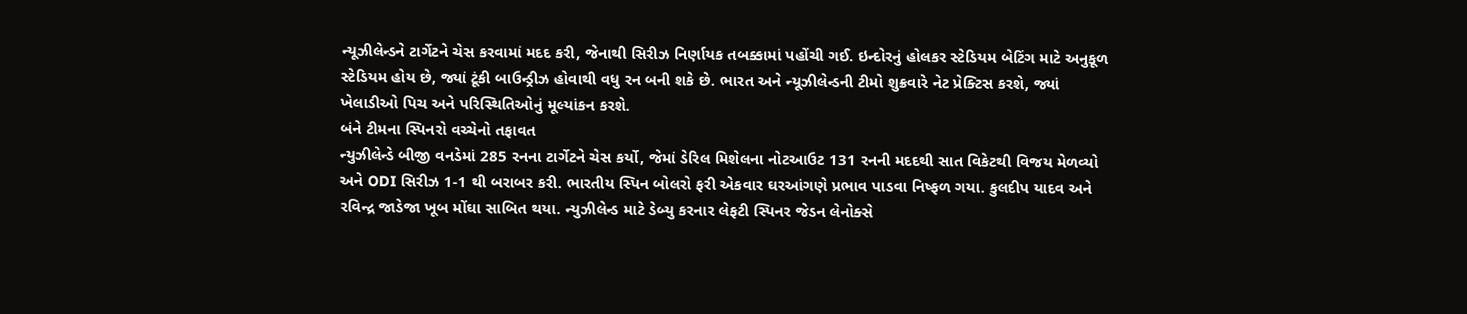ન્યૂઝીલેન્ડને ટાર્ગેટને ચેસ કરવામાં મદદ કરી, જેનાથી સિરીઝ નિર્ણાયક તબક્કામાં પહોંચી ગઈ. ઇન્દોરનું હોલકર સ્ટેડિયમ બેટિંગ માટે અનુકૂળ સ્ટેડિયમ હોય છે, જ્યાં ટૂંકી બાઉન્ડ્રીઝ હોવાથી વધુ રન બની શકે છે. ભારત અને ન્યૂઝીલેન્ડની ટીમો શુક્રવારે નેટ પ્રેક્ટિસ કરશે, જ્યાં ખેલાડીઓ પિચ અને પરિસ્થિતિઓનું મૂલ્યાંકન કરશે.
બંને ટીમના સ્પિનરો વચ્ચેનો તફાવત
ન્યુઝીલેન્ડે બીજી વનડેમાં 285 રનના ટાર્ગેટને ચેસ કર્યો, જેમાં ડેરિલ મિશેલના નોટઆઉટ 131 રનની મદદથી સાત વિકેટથી વિજય મેળવ્યો અને ODI સિરીઝ 1-1 થી બરાબર કરી. ભારતીય સ્પિન બોલરો ફરી એકવાર ઘરઆંગણે પ્રભાવ પાડવા નિષ્ફળ ગયા. કુલદીપ યાદવ અને રવિન્દ્ર જાડેજા ખૂબ મોંઘા સાબિત થયા. ન્યુઝીલેન્ડ માટે ડેબ્યુ કરનાર લેફટી સ્પિનર જેડન લેનોક્સે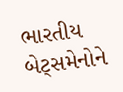ભારતીય બેટ્સમેનોને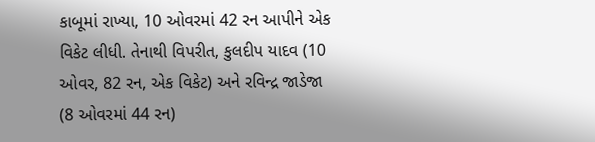કાબૂમાં રાખ્યા, 10 ઓવરમાં 42 રન આપીને એક વિકેટ લીધી. તેનાથી વિપરીત, કુલદીપ યાદવ (10 ઓવર, 82 રન, એક વિકેટ) અને રવિન્દ્ર જાડેજા (8 ઓવરમાં 44 રન)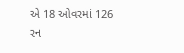એ 18 ઓવરમાં 126 રન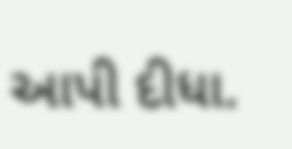આપી દીધા.